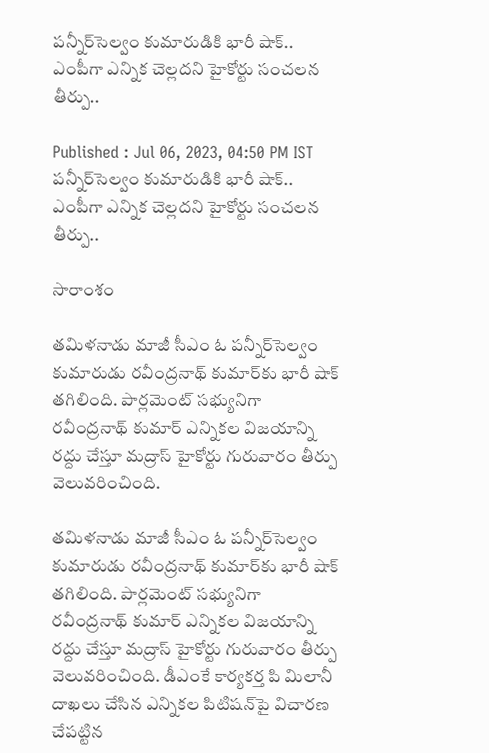పన్నీర్‌సెల్వం కుమారుడికి భారీ షాక్.. ఎంపీగా ఎన్నిక చెల్లదని హైకోర్టు సంచలన తీర్పు..

Published : Jul 06, 2023, 04:50 PM IST
పన్నీర్‌సెల్వం కుమారుడికి భారీ షాక్.. ఎంపీగా ఎన్నిక చెల్లదని హైకోర్టు సంచలన తీర్పు..

సారాంశం

తమిళనాడు మాజీ సీఎం ఓ పన్నీర్‌సెల్వం కుమారుడు రవీంద్రనాథ్‌ కుమార్‌కు భారీ షాక్ తగిలింది. పార్లమెంట్ సభ్యునిగా రవీంద్రనాథ్ కుమార్ ఎన్నికల విజయాన్ని రద్దు చేస్తూ మద్రాస్ హైకోర్టు గురువారం తీర్పు వెలువరించింది.

తమిళనాడు మాజీ సీఎం ఓ పన్నీర్‌సెల్వం కుమారుడు రవీంద్రనాథ్‌ కుమార్‌కు భారీ షాక్ తగిలింది. పార్లమెంట్ సభ్యునిగా రవీంద్రనాథ్ కుమార్ ఎన్నికల విజయాన్ని రద్దు చేస్తూ మద్రాస్ హైకోర్టు గురువారం తీర్పు వెలువరించింది. డీఎంకే కార్యకర్త పి మిలానీ దాఖలు చేసిన ఎన్నికల పిటిషన్‌పై విచారణ చేపట్టిన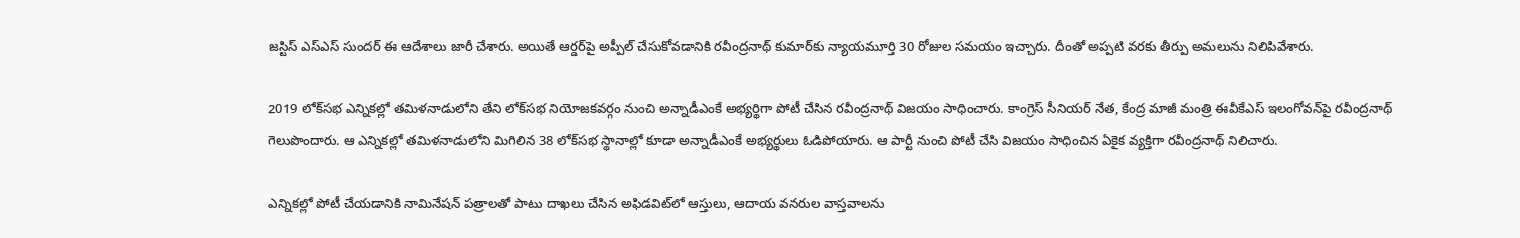జస్టిస్ ఎస్‌ఎస్ సుందర్ ఈ ఆదేశాలు జారీ చేశారు. అయితే ఆర్డర్‌పై అప్పీల్ చేసుకోవడానికి రవీంద్రనాథ్ కుమార్‌కు న్యాయమూర్తి 30 రోజుల సమయం ఇచ్చారు. దీంతో అప్పటి వరకు తీర్పు అమలును నిలిపివేశారు.

2019 లోక్‌సభ ఎన్నికల్లో తమిళనాడులోని తేని లోక్‌సభ నియోజకవర్గం నుంచి అన్నాడీఎంకే అభ్యర్థిగా పోటీ చేసిన రవీంద్రనాథ్ విజయం సాధించారు. కాంగ్రెస్‌ సీనియర్‌ నేత, కేంద్ర మాజీ మంత్రి ఈవీకేఎస్‌ ఇలంగోవన్‌పై రవీంద్రనాథ్ గెలుపొందారు. ఆ ఎన్నికల్లో తమిళనాడులోని మిగిలిన 38 లోక్‌సభ స్థానాల్లో కూడా అన్నాడీఎంకే అభ్యర్థులు ఓడిపోయారు. ఆ పార్టీ నుంచి పోటీ చేసి విజయం సాధించిన ఏకైక వ్యక్తిగా రవీంద్రనాథ్ నిలిచారు.

ఎన్నికల్లో పోటీ చేయడానికి నామినేషన్ పత్రాలతో పాటు దాఖలు చేసిన అఫిడవిట్‌లో ఆస్తులు, ఆదాయ వనరుల వాస్తవాలను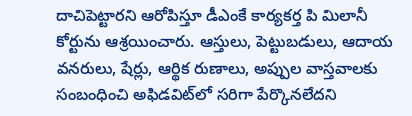దాచిపెట్టారని ఆరోపిస్తూ డీఎంకే కార్యకర్త పి మిలానీ కోర్టును ఆశ్రయించారు. ఆస్తులు, పెట్టుబడులు, ఆదాయ వనరులు, షేర్లు, ఆర్థిక రుణాలు, అప్పుల వాస్తవాలకు సంబంధించి అఫిడవిట్‌లో సరిగా పేర్కొనలేదని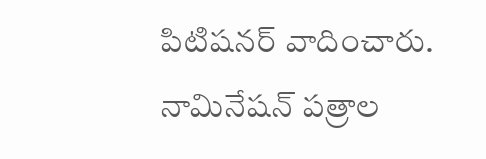పిటిషనర్ వాదించారు. నామినేషన్ పత్రాల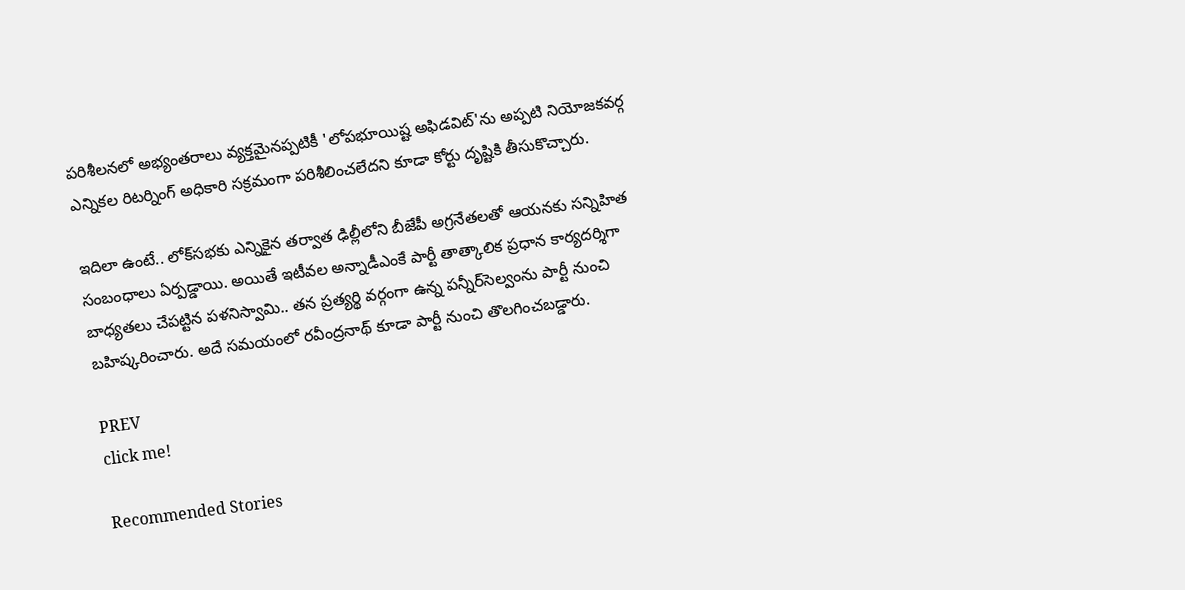పరిశీలనలో అభ్యంతరాలు వ్యక్తమైనప్పటికీ 'లోపభూయిష్ట అఫిడవిట్'ను అప్పటి నియోజకవర్గ ఎన్నికల రిటర్నింగ్ అధికారి సక్రమంగా పరిశీలించలేదని కూడా కోర్టు దృష్టికి తీసుకొచ్చారు.

ఇదిలా ఉంటే.. లోక్‌సభకు ఎన్నికైన తర్వాత ఢిల్లీలోని బీజేపీ అగ్రనేతలతో ఆయనకు సన్నిహిత సంబంధాలు ఏర్పడ్డాయి. అయితే ఇటీవల అన్నాడీఎంకే పార్టీ తాత్కాలిక ప్రధాన కార్యదర్శిగా బాధ్యతలు చేపట్టిన పళనిస్వామి.. తన ప్రత్యర్థి వర్గంగా ఉన్న పన్నీర్‌సెల్వంను పార్టీ నుంచి బహిష్కరించారు. అదే సమయంలో రవీంద్రనాథ్ కూడా పార్టీ నుంచి తొలగించబడ్డారు.

PREV
click me!

Recommended Stories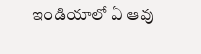ఇండియాలో ఏ ఆవు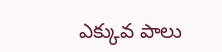ఎక్కువ పాలు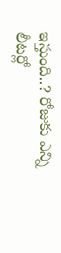ఇస్తుంది..? రోజుకు ఎన్ని లీటర్లో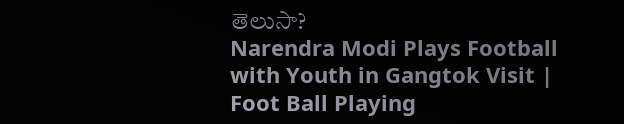తెలుసా?
Narendra Modi Plays Football with Youth in Gangtok Visit | Foot Ball Playing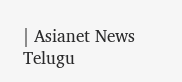| Asianet News Telugu